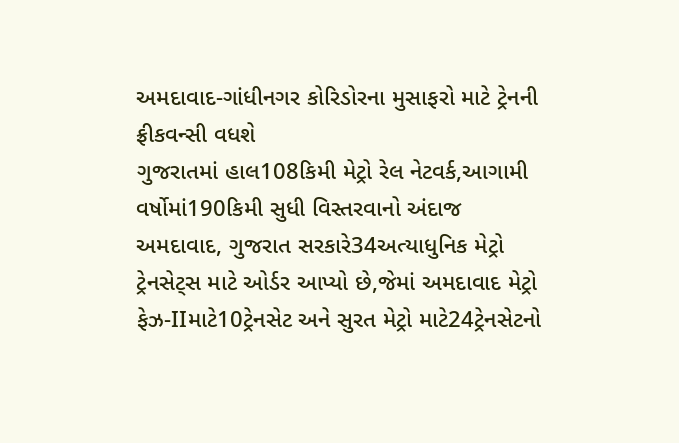અમદાવાદ-ગાંધીનગર કોરિડોરના મુસાફરો માટે ટ્રેનની ફ્રીકવન્સી વધશે
ગુજરાતમાં હાલ108કિમી મેટ્રો રેલ નેટવર્ક,આગામી વર્ષોમાં190કિમી સુધી વિસ્તરવાનો અંદાજ
અમદાવાદ, ગુજરાત સરકારે34અત્યાધુનિક મેટ્રો ટ્રેનસેટ્સ માટે ઓર્ડર આપ્યો છે,જેમાં અમદાવાદ મેટ્રો ફેઝ-IIમાટે10ટ્રેનસેટ અને સુરત મેટ્રો માટે24ટ્રેનસેટનો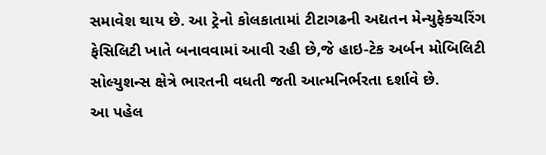સમાવેશ થાય છે. આ ટ્રેનો કોલકાતામાં ટીટાગઢની અદ્યતન મેન્યુફેક્ચરિંગ ફેસિલિટી ખાતે બનાવવામાં આવી રહી છે,જે હાઇ-ટેક અર્બન મોબિલિટી સોલ્યુશન્સ ક્ષેત્રે ભારતની વધતી જતી આત્મનિર્ભરતા દર્શાવે છે.
આ પહેલ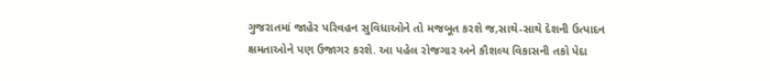ગુજરાતમાં જાહેર પરિવહન સુવિધાઓને તો મજબૂત કરશે જ,સાથે-સાથે દેશની ઉત્પાદન ક્ષમતાઓને પણ ઉજાગર કરશે. આ પહેલ રોજગાર અને કૌશલ્ય વિકાસની તકો પેદા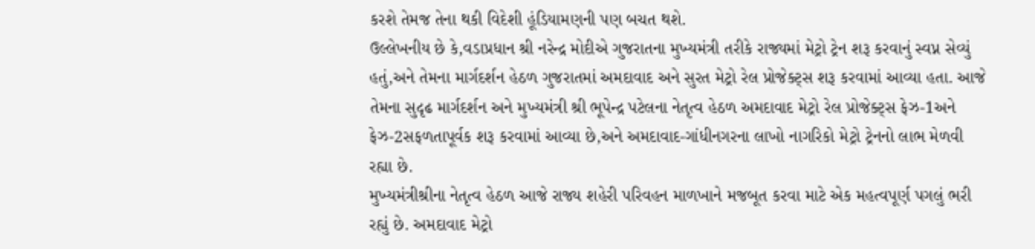કરશે તેમજ તેના થકી વિદેશી હૂંડિયામણની પણ બચત થશે.
ઉલ્લેખનીય છે કે,વડાપ્રધાન શ્રી નરેન્દ્ર મોદીએ ગુજરાતના મુખ્યમંત્રી તરીકે રાજ્યમાં મેટ્રો ટ્રેન શરૂ કરવાનું સ્વપ્ન સેવ્યું હતું,અને તેમના માર્ગદર્શન હેઠળ ગુજરાતમાં અમદાવાદ અને સુરત મેટ્રો રેલ પ્રોજેક્ટ્સ શરૂ કરવામાં આવ્યા હતા. આજે તેમના સુદૃઢ માર્ગદર્શન અને મુખ્યમંત્રી શ્રી ભૂપેન્દ્ર પટેલના નેતૃત્વ હેઠળ અમદાવાદ મેટ્રો રેલ પ્રોજેક્ટ્સ ફેઝ-1અને ફેઝ-2સફળતાપૂર્વક શરૂ કરવામાં આવ્યા છે,અને અમદાવાદ-ગાંધીનગરના લાખો નાગરિકો મેટ્રો ટ્રેનનો લાભ મેળવી રહ્યા છે.
મુખ્યમંત્રીશ્રીના નેતૃત્વ હેઠળ આજે રાજ્ય શહેરી પરિવહન માળખાને મજબૂત કરવા માટે એક મહત્વપૂર્ણ પગલું ભરી રહ્યું છે. અમદાવાદ મેટ્રો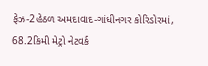ફેઝ-2હેઠળ અમદાવાદ-ગાંધીનગર કોરિડોરમાં, 68.2કિમી મેટ્રો નેટવર્ક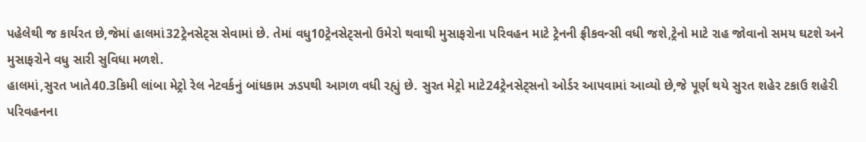પહેલેથી જ કાર્યરત છે,જેમાં હાલમાં32ટ્રેનસેટ્સ સેવામાં છે. તેમાં વધુ10ટ્રેનસેટ્સનો ઉમેરો થવાથી મુસાફરોના પરિવહન માટે ટ્રેનની ફ્રીકવન્સી વધી જશે,ટ્રેનો માટે રાહ જોવાનો સમય ઘટશે અને મુસાફરોને વધુ સારી સુવિધા મળશે.
હાલમાં,સુરત ખાતે40.3કિમી લાંબા મેટ્રો રેલ નેટવર્કનું બાંધકામ ઝડપથી આગળ વધી રહ્યું છે. સુરત મેટ્રો માટે24ટ્રેનસેટ્સનો ઓર્ડર આપવામાં આવ્યો છે,જે પૂર્ણ થયે સુરત શહેર ટકાઉ શહેરી પરિવહનના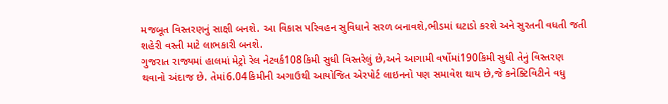મજબૂત વિસ્તરણનું સાક્ષી બનશે. આ વિકાસ પરિવહન સુવિધાને સરળ બનાવશે,ભીડમાં ઘટાડો કરશે અને સુરતની વધતી જતી શહેરી વસ્તી માટે લાભકારી બનશે.
ગુજરાત રાજ્યમાં હાલમાં મેટ્રો રેલ નેટવર્ક108કિમી સુધી વિસ્તરેલું છે,અને આગામી વર્ષોમાં190કિમી સુધી તેનું વિસ્તરણ થવાનો અંદાજ છે. તેમાં6.04કિમીની અગાઉથી આયોજિત એરપોર્ટ લાઇનનો પણ સમાવેશ થાય છે,જે કનેક્ટિવિટીને વધુ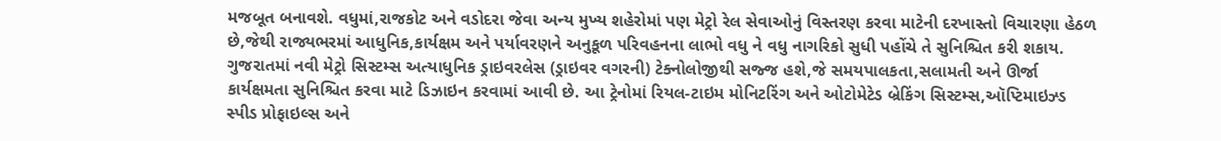મજબૂત બનાવશે. વધુમાં,રાજકોટ અને વડોદરા જેવા અન્ય મુખ્ય શહેરોમાં પણ મેટ્રો રેલ સેવાઓનું વિસ્તરણ કરવા માટેની દરખાસ્તો વિચારણા હેઠળ છે,જેથી રાજ્યભરમાં આધુનિક,કાર્યક્ષમ અને પર્યાવરણને અનુકૂળ પરિવહનના લાભો વધુ ને વધુ નાગરિકો સુધી પહોંચે તે સુનિશ્ચિત કરી શકાય.
ગુજરાતમાં નવી મેટ્રો સિસ્ટમ્સ અત્યાધુનિક ડ્રાઇવરલેસ (ડ્રાઇવર વગરની) ટેક્નોલોજીથી સજ્જ હશે,જે સમયપાલકતા,સલામતી અને ઊર્જા કાર્યક્ષમતા સુનિશ્ચિત કરવા માટે ડિઝાઇન કરવામાં આવી છે. આ ટ્રેનોમાં રિયલ-ટાઇમ મોનિટરિંગ અને ઓટોમેટેડ બ્રેકિંગ સિસ્ટમ્સ,ઑપ્ટિમાઇઝ્ડ સ્પીડ પ્રોફાઇલ્સ અને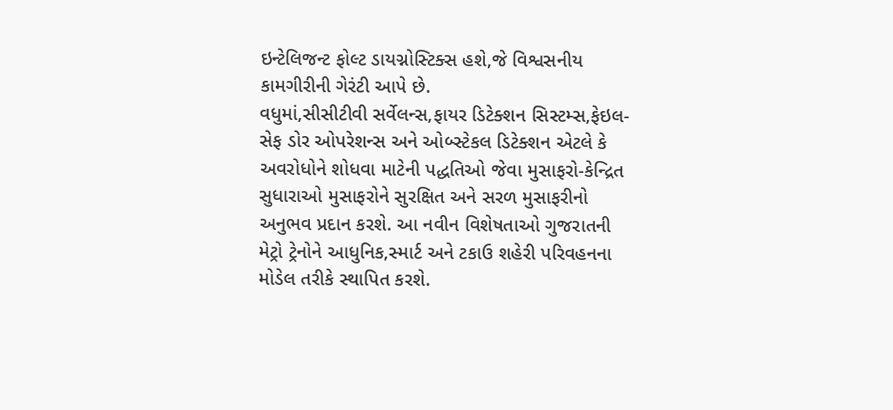ઇન્ટેલિજન્ટ ફોલ્ટ ડાયગ્નોસ્ટિક્સ હશે,જે વિશ્વસનીય કામગીરીની ગેરંટી આપે છે.
વધુમાં,સીસીટીવી સર્વેલન્સ,ફાયર ડિટેક્શન સિસ્ટમ્સ,ફેઇલ-સેફ ડોર ઓપરેશન્સ અને ઓબ્સ્ટેકલ ડિટેક્શન એટલે કે અવરોધોને શોધવા માટેની પદ્ધતિઓ જેવા મુસાફરો-કેન્દ્રિત સુધારાઓ મુસાફરોને સુરક્ષિત અને સરળ મુસાફરીનો અનુભવ પ્રદાન કરશે. આ નવીન વિશેષતાઓ ગુજરાતની મેટ્રો ટ્રેનોને આધુનિક,સ્માર્ટ અને ટકાઉ શહેરી પરિવહનના મોડેલ તરીકે સ્થાપિત કરશે.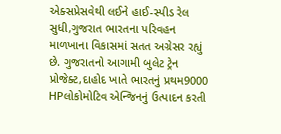એક્સપ્રેસવેથી લઈને હાઈ-સ્પીડ રેલ સુધી,ગુજરાત ભારતના પરિવહન માળખાના વિકાસમાં સતત અગ્રેસર રહ્યું છે. ગુજરાતનો આગામી બુલેટ ટ્રેન પ્રોજેક્ટ,દાહોદ ખાતે ભારતનું પ્રથમ9000 HPલોકોમોટિવ એન્જિનનું ઉત્પાદન કરતી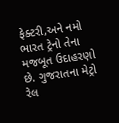ફેક્ટરી,અને નમો ભારત ટ્રેનો તેના મજબૂત ઉદાહરણો છે. ગુજરાતના મેટ્રો રેલ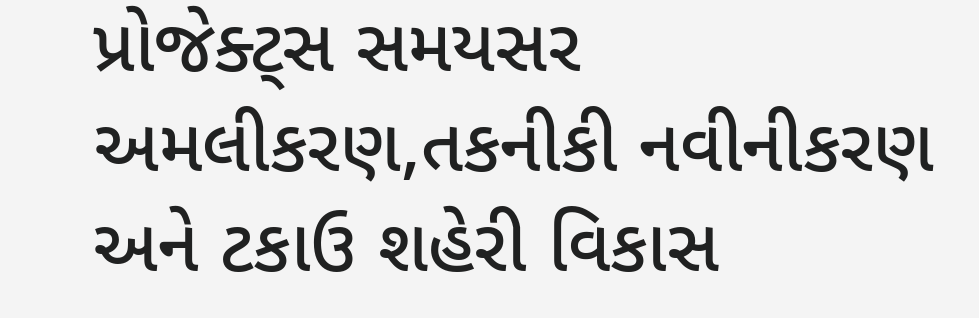પ્રોજેક્ટ્સ સમયસર અમલીકરણ,તકનીકી નવીનીકરણ અને ટકાઉ શહેરી વિકાસ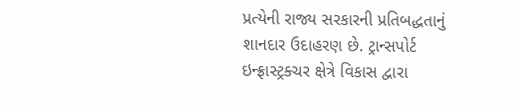પ્રત્યેની રાજ્ય સરકારની પ્રતિબદ્ધતાનું શાનદાર ઉદાહરણ છે. ટ્રાન્સપોર્ટ ઇન્ફ્રાસ્ટ્રક્ચર ક્ષેત્રે વિકાસ દ્વારા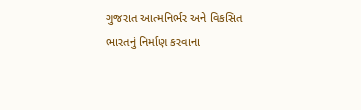ગુજરાત આત્મનિર્ભર અને વિકસિત ભારતનું નિર્માણ કરવાના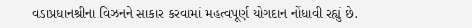વડાપ્રધાનશ્રીના વિઝનને સાકાર કરવામાં મહત્વપૂર્ણ યોગદાન નોંધાવી રહ્યું છે.